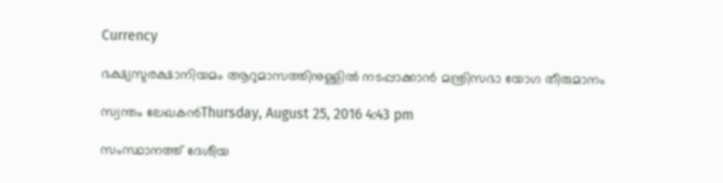Currency

ഭക്ഷ്യസുരക്ഷാനിയമം ആറുമാസത്തിനുള്ളില്‍ നടപ്പാക്കാന്‍ മന്ത്രിസഭാ യോഗ തീരുമാനം

സ്വന്തം ലേഖകൻThursday, August 25, 2016 4:43 pm

സംസ്ഥാനത്ത് ദേശീയ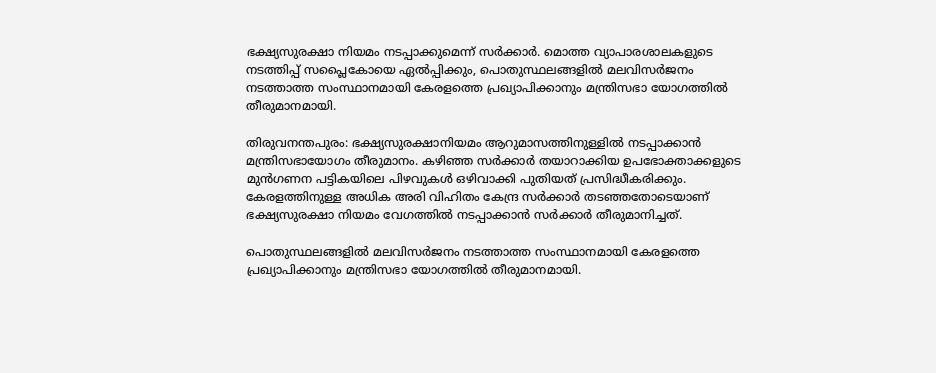ഭക്ഷ്യസുരക്ഷാ നിയമം നടപ്പാക്കുമെന്ന് സർക്കാർ. മൊത്ത വ്യാപാരശാലകളുടെ നടത്തിപ്പ് സപ്ലൈകോയെ ഏല്‍പ്പിക്കും, പൊതുസ്ഥലങ്ങളില്‍ മലവിസര്‍ജനം നടത്താത്ത സംസ്ഥാനമായി കേരളത്തെ പ്രഖ്യാപിക്കാനും മന്ത്രിസഭാ യോഗത്തിൽ തീരുമാനമായി.

തിരുവനന്തപുരം: ഭക്ഷ്യസുരക്ഷാനിയമം ആറുമാസത്തിനുള്ളില്‍ നടപ്പാക്കാന്‍ മന്ത്രിസഭായോഗം തീരുമാനം. കഴിഞ്ഞ സര്‍ക്കാര്‍ തയാറാക്കിയ ഉപഭോക്താക്കളുടെ മുന്‍ഗണന പട്ടികയിലെ പിഴവുകള്‍ ഒഴിവാക്കി പുതിയത് പ്രസിദ്ധീകരിക്കും. കേരളത്തിനുള്ള അധിക അരി വിഹിതം കേന്ദ്ര സര്‍ക്കാര്‍ തടഞ്ഞതോടെയാണ് ഭക്ഷ്യസുരക്ഷാ നിയമം വേഗത്തില്‍ നടപ്പാക്കാന്‍ സര്‍ക്കാര്‍ തീരുമാനിച്ചത്.

പൊതുസ്ഥലങ്ങളില്‍ മലവിസര്‍ജനം നടത്താത്ത സംസ്ഥാനമായി കേരളത്തെ പ്രഖ്യാപിക്കാനും മന്ത്രിസഭാ യോഗത്തില്‍ തീരുമാനമായി.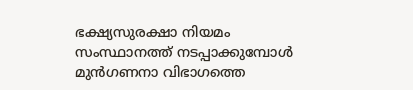ഭക്ഷ്യസുരക്ഷാ നിയമം സംസ്ഥാനത്ത് നടപ്പാക്കുമ്പോള്‍ മുന്‍ഗണനാ വിഭാഗത്തെ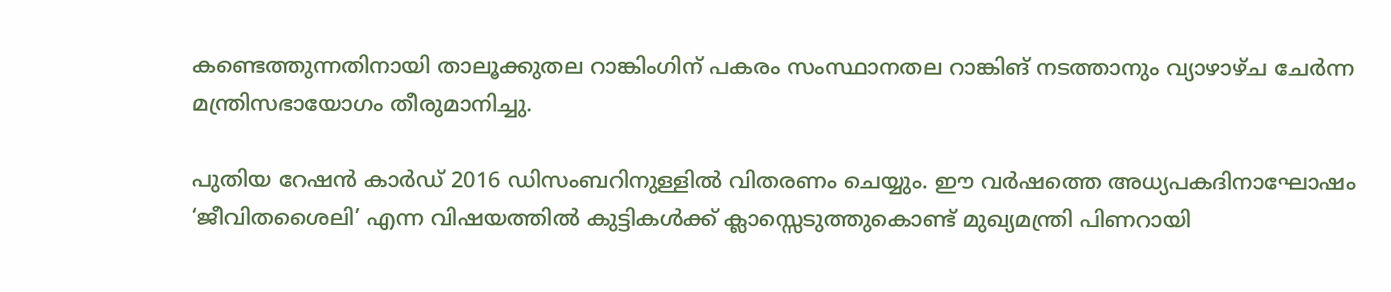കണ്ടെത്തുന്നതിനായി താലൂക്കുതല റാങ്കിംഗിന് പകരം സംസ്ഥാനതല റാങ്കിങ് നടത്താനും വ്യാഴാഴ്ച ചേര്‍ന്ന മന്ത്രിസഭായോഗം തീരുമാനിച്ചു.

പുതിയ റേഷന്‍ കാര്‍ഡ് 2016 ഡിസംബറിനുള്ളില്‍ വിതരണം ചെയ്യും. ഈ വര്‍ഷത്തെ അധ്യപകദിനാഘോഷം ‘ജീവിതശൈലി’ എന്ന വിഷയത്തില്‍ കുട്ടികള്‍ക്ക് ക്ലാസ്സെടുത്തുകൊണ്ട് മുഖ്യമന്ത്രി പിണറായി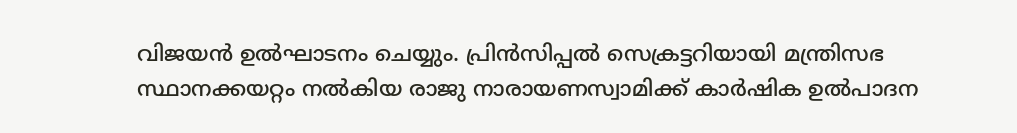വിജയന്‍ ഉല്‍ഘാടനം ചെയ്യും. പ്രിന്‍സിപ്പല്‍ സെക്രട്ടറിയായി മന്ത്രിസഭ സ്ഥാനക്കയറ്റം നല്‍കിയ രാജു നാരായണസ്വാമിക്ക് കാര്‍ഷിക ഉല്‍പാദന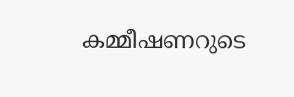കമ്മീഷണറുടെ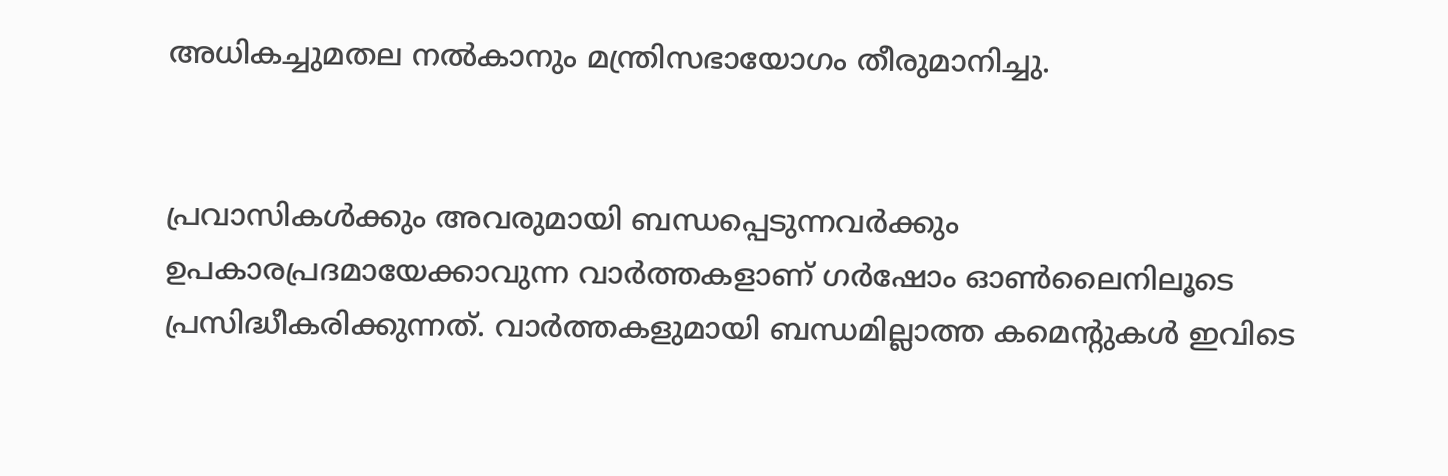അധികച്ചുമതല നല്‍കാനും മന്ത്രിസഭായോഗം തീരുമാനിച്ചു.


പ്രവാസികൾക്കും അവരുമായി ബന്ധപ്പെടുന്നവർക്കും ഉപകാരപ്രദമായേക്കാവുന്ന വാർത്തകളാണ് ഗർഷോം ഓൺലൈനിലൂടെ പ്രസിദ്ധീകരിക്കുന്നത്. വാർത്തകളുമായി ബന്ധമില്ലാത്ത കമെന്റുകൾ ഇവിടെ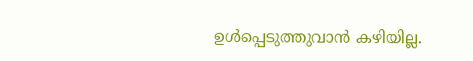ഉൾപ്പെടുത്തുവാൻ കഴിയില്ല.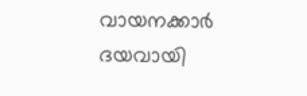വായനക്കാർ ദയവായി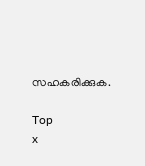സഹകരിക്കുക.

Top
x